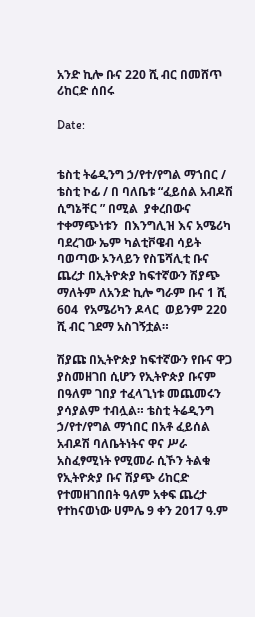አንድ ኪሎ ቡና 220 ሺ ብር በመሸጥ ሪከርድ ሰበሩ

Date:


ቴስቲ ትሬዲንግ ኃ/የተ/የግል ማኀበር / ቴስቲ ኮፊ / በ ባለቤቱ “ፈይሰል አብዶሽ ሲግኔቸር ” በሚል  ያቀረበውና ተቀማጭነቱን  በእንግሊዝ እና አሜሪካ ባደረገው ኤም ካልቲቮዌብ ሳይት ባወጣው ኦንላይን የስፔሻሊቲ ቡና ጨረታ በኢትዮጵያ ከፍተኛውን ሽያጭ  ማለትም ለአንድ ኪሎ ግራም ቡና 1 ሺ 604  የአሜሪካን ዶላር  ወይንም 220 ሺ ብር ገደማ አስገኝቷል።

ሽያጩ በኢትዮጵያ ከፍተኛውን የቡና ዋጋ ያስመዘገበ ሲሆን የኢትዮጵያ ቡናም በዓለም ገበያ ተፈላጊነቱ መጨመሩን ያሳያልም ተብሏል። ቴስቲ ትሬዲንግ ኃ/የተ/የግል ማኀበር በአቶ ፈይሰል አብዶሽ ባለቤትነትና ዋና ሥራ አስፈፃሚነት የሚመራ ሲኾን ትልቁ የኢትዮጵያ ቡና ሽያጭ ሪከርድ የተመዘገበበት ዓለም አቀፍ ጨረታ የተከናወነው ሀምሌ 9 ቀን 2017 ዓ.ም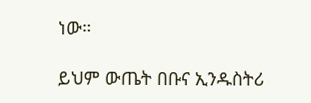ነው።

ይህም ውጤት በቡና ኢንዱስትሪ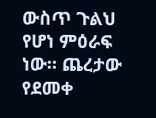ውስጥ ጉልህ የሆነ ምዕራፍ ነው። ጨረታው የደመቀ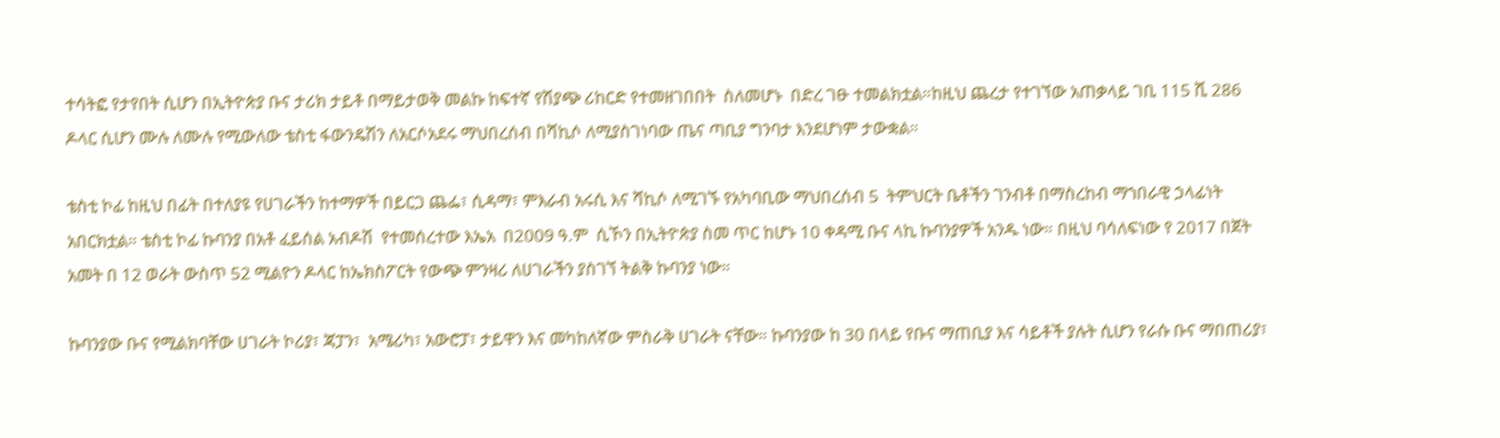ተሳትፎ የታየበት ሲሆን በኢትዮጵያ ቡና ታሪክ ታይቶ በማይታወቅ መልኩ ከፍተኛ የሽያጭ ሪከርድ የተመዘገበበት  ስለመሆኑ  በድረ ገፁ ተመልክቷል።ከዚህ ጨረታ የተገኘው አጠቃላይ ገቢ 115 ሺ 286 ዶላር ሲሆን ሙሉ ለሙሉ የሚውለው ቴስቲ ፋውንዴሽን ለአርሶአደሩ ማህበረሰብ በሻኪሶ ለሚያስገነባው ጤና ጣቢያ ግንባታ እንደሆነም ታውቋል።

ቴስቲ ኮፊ ከዚህ በፊት በተለያዩ የሀገራችን ከተማዎች በይርጋ ጨፌ፣ ሲዳማ፣ ምእራብ አሩሲ እና ሻኪሶ ለሚገኙ የአካባቢው ማህበረሰብ 5  ትምህርት ቤቶችን ገንብቶ በማስረከብ ማኀበራዊ ኃላፊነት አበርክቷል። ቴስቲ ኮፊ ኩባንያ በአቶ ፈይሰል አብዶሽ  የተመሰረተው እኤአ  በ2009 ዓ.ም  ሲኾን በኢትዮጵያ ስመ ጥር ከሆኑ 10 ቀዳሚ ቡና ላኪ ኩባንያዎች አንዱ ነው። በዚህ ባሳለፍነው የ 2017 በጀት አመት በ 12 ወራት ውስጥ 52 ሚልዮን ዶላር ከኤክስፖርት የውጭ ምንዛሪ ለሀገራችን ያስገኘ ትልቅ ኩባንያ ነው።

ኩባንያው ቡና የሚልክባቸው ሀገራት ኮሪያ፣ ጃፓን፣  አሜሪካ፣ አውሮፓ፣ ታይዋን እና መካከለኛው ምስራቅ ሀገራት ናቸው። ኩባንያው ከ 30 በላይ የቡና ማጠቢያ እና ሳይቶች ያሉት ሲሆን የራሱ ቡና ማበጠሪያ፣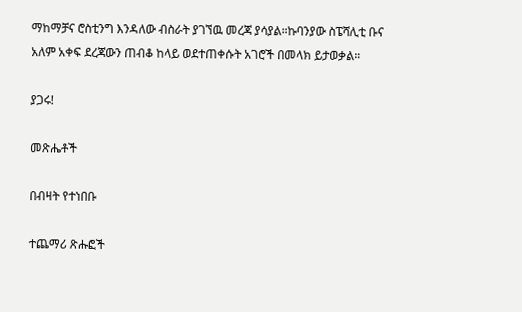ማከማቻና ሮስቲንግ እንዳለው ብስራት ያገኘዉ መረጃ ያሳያል።ኩባንያው ስፔሻሊቲ ቡና አለም አቀፍ ደረጃውን ጠብቆ ከላይ ወደተጠቀሱት አገሮች በመላክ ይታወቃል።

ያጋሩ!

መጽሔቶች

በብዛት የተነበቡ

ተጨማሪ ጽሑፎች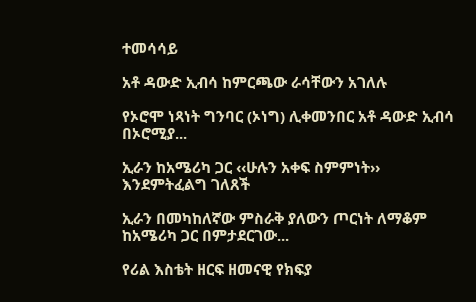ተመሳሳይ

አቶ ዳውድ ኢብሳ ከምርጫው ራሳቸውን አገለሉ

የኦሮሞ ነጻነት ግንባር (ኦነግ) ሊቀመንበር አቶ ዳውድ ኢብሳ በኦሮሚያ...

ኢራን ከአሜሪካ ጋር ‹‹ሁሉን አቀፍ ስምምነት›› እንደምትፈልግ ገለጸች

ኢራን በመካከለኛው ምስራቅ ያለውን ጦርነት ለማቆም ከአሜሪካ ጋር በምታደርገው...

የሪል እስቴት ዘርፍ ዘመናዊ የክፍያ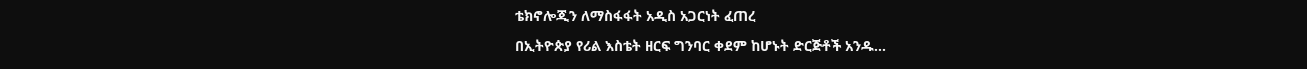ቴክኖሎጂን ለማስፋፋት አዲስ አጋርነት ፈጠረ

በኢትዮጵያ የሪል እስቴት ዘርፍ ግንባር ቀደም ከሆኑት ድርጅቶች አንዱ...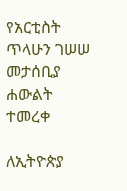የአርቲስት ጥላሁን ገሠሠ መታሰቢያ ሐውልት ተመረቀ

ለኢትዮጵያ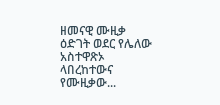ዘመናዊ ሙዚቃ ዕድገት ወደር የሌለው አስተዋጽኦ ላበረከተውና የሙዚቃው...